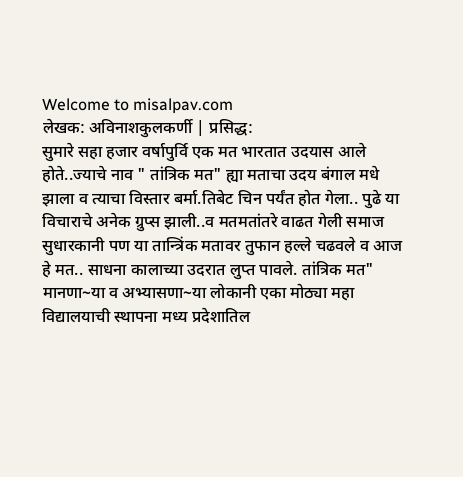Welcome to misalpav.com
लेखक: अविनाशकुलकर्णी | प्रसिद्ध:
सुमारे सहा हजार वर्षापुर्वि एक मत भारतात उदयास आले होते..ज्याचे नाव " तांत्रिक मत" ह्या मताचा उदय बंगाल मधे झाला व त्याचा विस्तार बर्मा.तिबेट चिन पर्यंत होत गेला.. पुढे या विचाराचे अनेक ग्रुप्स झाली..व मतमतांतरे वाढत गेली समाज सुधारकानी पण या तान्त्रिंक मतावर तुफान हल्ले चढवले व आज हे मत.. साधना कालाच्या उदरात लुप्त पावले. तांत्रिक मत" मानणा~या व अभ्यासणा~या लोकानी एका मोठ्या महा विद्यालयाची स्थापना मध्य प्रदेशातिल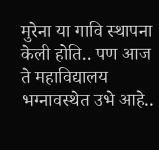मुरेना या गावि स्थापना केली होति.. पण आज ते महाविद्यालय भग्नावस्थेत उभे आहे..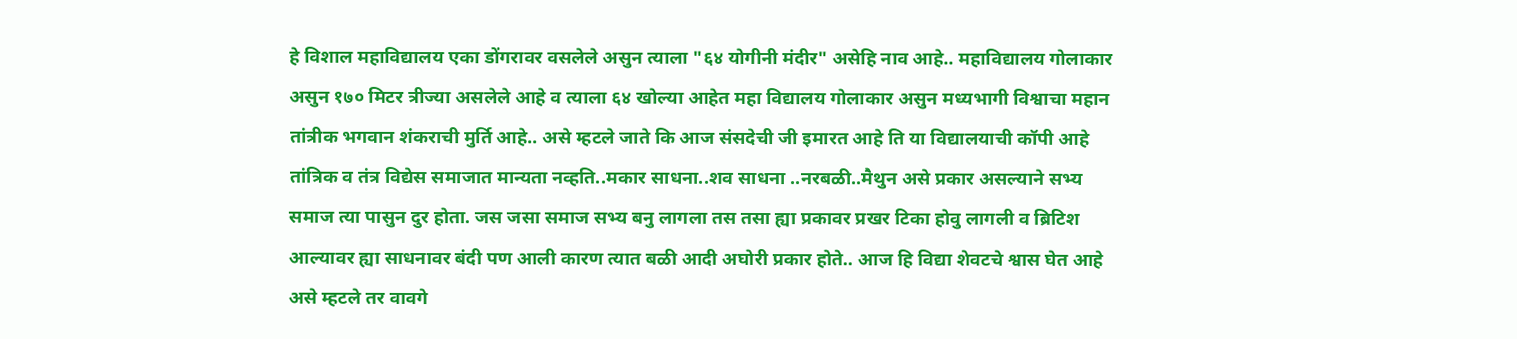हे विशाल महाविद्यालय एका डोंगरावर वसलेले असुन त्याला "६४ योगीनी मंदीर" असेहि नाव आहे.. महाविद्यालय गोलाकार असुन १७० मिटर त्रीज्या असलेले आहे व त्याला ६४ खोल्या आहेत महा विद्यालय गोलाकार असुन मध्यभागी विश्वाचा महान तांत्रीक भगवान शंकराची मुर्ति आहे.. असे म्हटले जाते कि आज संसदेची जी इमारत आहे ति या विद्यालयाची कॉपी आहे तांत्रिक व तंत्र विद्येस समाजात मान्यता नव्हति..मकार साधना..शव साधना ..नरबळी..मैथुन असे प्रकार असल्याने सभ्य समाज त्या पासुन दुर होता. जस जसा समाज सभ्य बनु लागला तस तसा ह्या प्रकावर प्रखर टिका होवु लागली व ब्रिटिश आल्यावर ह्या साधनावर बंदी पण आली कारण त्यात बळी आदी अघोरी प्रकार होते.. आज हि विद्या शेवटचे श्वास घेत आहे असे म्हटले तर वावगे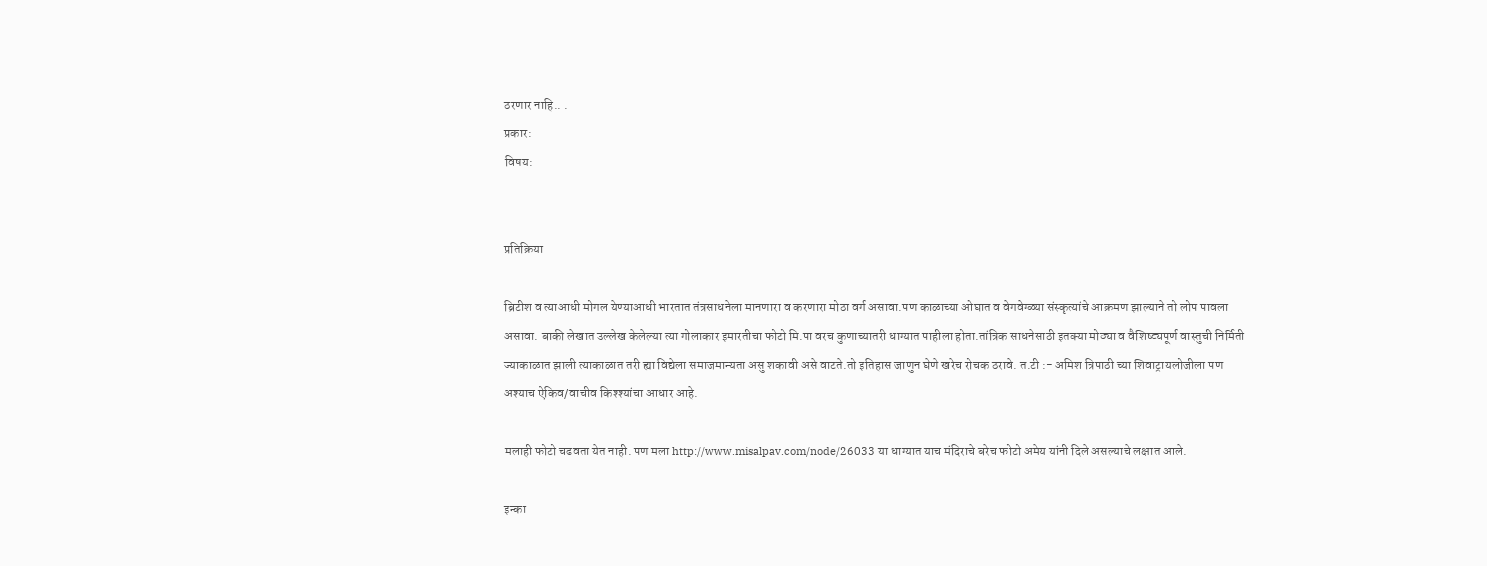ठरणार नाहि.. .
प्रकार:
विषय:


प्रतिक्रिया

ब्रिटीश व त्याआधी मोगल येण्याआधी भारतात तंत्रसाधनेला मानणारा व करणारा मोठा वर्ग असावा.पण काळाच्या ओघात व वेगवेग्ळ्या संस्कृत्यांचे आक्रमण झाल्याने तो लोप पावला असावा. बाकी लेखात उल्लेख केलेल्या त्या गोलाकार इमारतीचा फोटो मि.पा वरच कुणाच्यातरी धाग्यात पाहीला होता.तांत्रिक साधनेसाठी इतक्या मोठ्या व वैशिष्ट्यपूर्ण वास्तुची निर्मिती ज्याकाळात झाली त्याकाळात तरी ह्या विद्येला समाजमान्यता असु शकावी असे वाटते.तो इतिहास जाणुन घेणे खरेच रोचक ठरावे. त.टी :- अमिश त्रिपाठी च्या शिवाट्रायलोजीला पण अश्याच ऐकिव/वाचीव किश्श्यांचा आधार आहे.

मलाही फोटो चढवता येत नाही. पण मला http://www.misalpav.com/node/26033 या धाग्यात याच मंदिराचे बरेच फोटो अमेय यांनी दिले असल्याचे लक्षात आले.

इन्का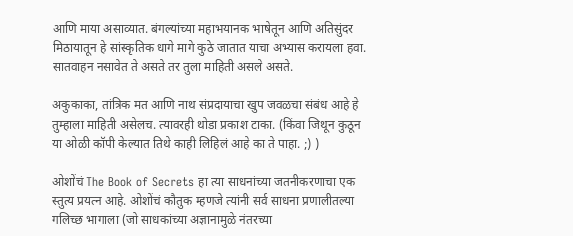आणि माया असाव्यात. बंगल्यांच्या महाभयानक भाषेतून आणि अतिसुंदर मिठायातून हे सांस्कृतिक धागे मागे कुठे जातात याचा अभ्यास करायला हवा. सातवाहन नसावेत ते असते तर तुला माहिती असले असते.

अकुकाका, तांत्रिक मत आणि नाथ संप्रदायाचा खुप जवळचा संबंध आहे हे तुम्हाला माहिती असेलच. त्यावरही थोडा प्रकाश टाका. (किंवा जिथून कुठून या ओळी कॉपी केल्यात तिथे काही लिहिलं आहे का ते पाहा. ;) )

ओशोंचं The Book of Secrets हा त्या साधनांच्या जतनीकरणाचा एक स्तुत्य प्रयत्न आहे. ओशोंचं कौतुक म्हणजे त्यांनी सर्व साधना प्रणालीतल्या गलिच्छ भागाला (जो साधकांच्या अज्ञानामुळे नंतरच्या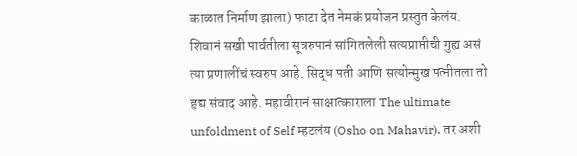काळात निर्माण झाला) फाटा देत नेमकं प्रयोजन प्रस्तुत केलंय. शिवानं सखी पार्वतीला सूत्ररुपानं सांगितलेली सत्यप्राप्तीची गुह्य असं त्या प्रणालींचं स्वरुप आहे. सिद्ध पती आणि सत्योन्मुख पत्नीतला तो हृद्य संवाद आहे. महावीरानं साक्षात्काराला The ultimate unfoldment of Self म्हटलंय (Osho on Mahavir). तर अशी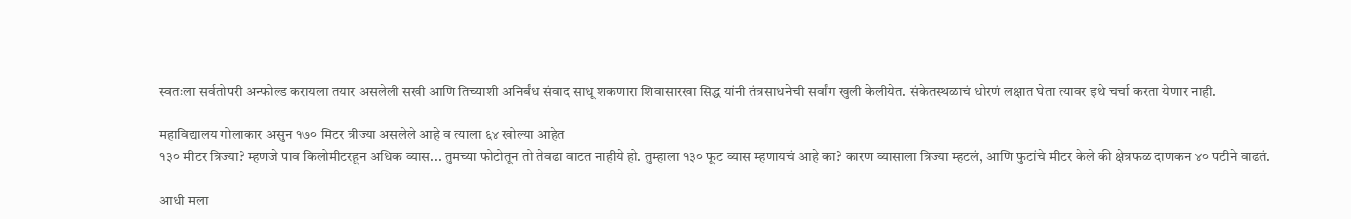स्वतःला सर्वतोपरी अन्फोल्ड करायला तयार असलेली सखी आणि तिच्याशी अनिर्बंध संवाद साधू शकणारा शिवासारखा सिद्ध यांनी तंत्रसाधनेची सर्वांग खुली केलीयेत. संकेतस्थळाचं धोरणं लक्षात घेता त्यावर इथे चर्चा करता येणार नाही.

महाविद्यालय गोलाकार असुन १७० मिटर त्रीज्या असलेले आहे व त्याला ६४ खोल्या आहेत
१३० मीटर त्रिज्या? म्हणजे पाव किलोमीटरहून अधिक व्यास... तुमच्या फोटोतून तो तेवढा वाटत नाहीये हो. तुम्हाला १३० फूट व्यास म्हणायचं आहे का? कारण व्यासाला त्रिज्या म्हटलं, आणि फुटांचे मीटर केले की क्षेत्रफळ दाणकन ४० पटीने वाढतं.

आधी मला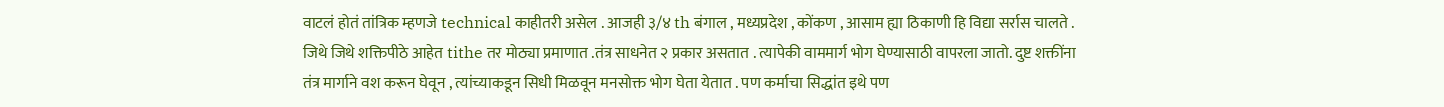वाटलं होतं तांत्रिक म्हणजे technical काहीतरी असेल . आजही ३/४ th बंगाल , मध्यप्रदेश , कोंकण , आसाम ह्या ठिकाणी हि विद्या सर्रास चालते . जिथे जिथे शक्तिपीठे आहेत tithe तर मोठ्या प्रमाणात .तंत्र साधनेत २ प्रकार असतात . त्यापेकी वाममार्ग भोग घेण्यासाठी वापरला जातो. दुष्ट शक्तींना तंत्र मार्गाने वश करून घेवून , त्यांच्याकडून सिधी मिळवून मनसोक्त भोग घेता येतात . पण कर्माचा सिद्धांत इथे पण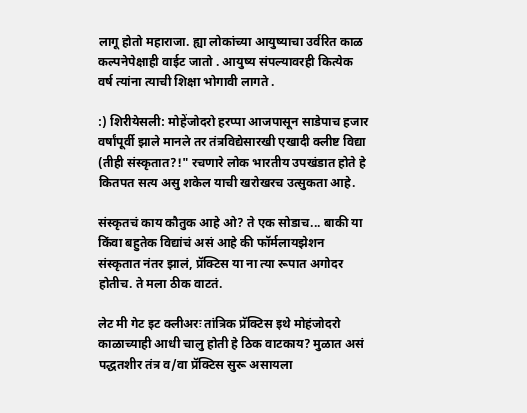लागू होतो महाराजा. ह्या लोकांच्या आयुष्याचा उर्वरित काळ कल्पनेपेक्षाही वाईट जातो . आयुष्य संपल्यावरही कित्येक वर्ष त्यांना त्याची शिक्षा भोगावी लागते .

:) शिरीयेसली: मोहेंजोदरो हरप्पा आजपासून साडेपाच हजार वर्षांपूर्वी झाले मानले तर तंत्रविद्येसारखी एखादी क्लीष्ट विद्या (तीही संस्कृतात?!" रचणारे लोक भारतीय उपखंडात होते हे कितपत सत्य असु शकेल याची खरोखरच उत्सुकता आहे.

संस्कृतचं काय कौतुक आहे ओ? ते एक सोडाच... बाकी या किंवा बहुतेक विद्यांचं असं आहे की फॉर्मलायझेशन संस्कृतात नंतर झालं, प्रॅक्टिस या ना त्या रूपात अगोदर होतीच. ते मला ठीक वाटतं.

लेट मी गेट इट क्लीअरः तांत्रिक प्रॅक्टिस इथे मोहंजोदरो काळाच्याही आधी चालु होती हे ठिक वाटकाय? मुळात असं पद्धतशीर तंत्र व/वा प्रॅक्टिस सुरू असायला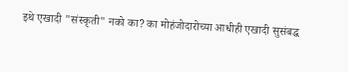इथे एखादी "संस्कृती" नको का? का मोहंजोदारोच्या आधीही एखादी सुसंबद्ध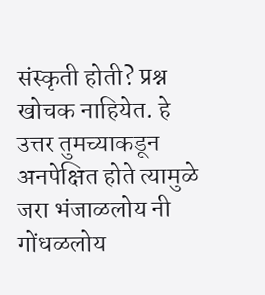संस्कृती होती? प्रश्न खोचक नाहियेत. हे उत्तर तुमच्याकडून अनपेक्षित होते त्यामुळे जरा भंजाळलोय नी गोंधळलोय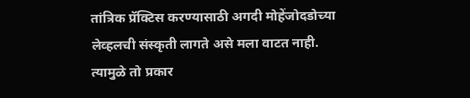तांत्रिक प्रॅक्टिस करण्यासाठी अगदी मोहेंजोदडोच्या लेव्हलची संस्कृती लागते असे मला वाटत नाही. त्यामुळे तो प्रकार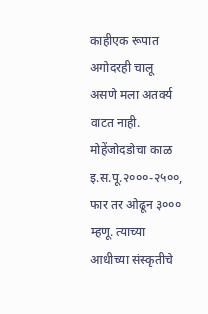काहीएक रूपात अगोदरही चालू असणे मला अतर्क्य वाटत नाही. मोहेंजोदडोचा काळ इ.स.पू.२०००-२५००, फार तर ओढून ३००० म्हणू. त्याच्या आधीच्या संस्कृतीचे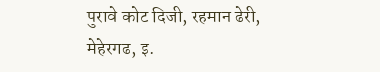पुरावे कोट दिजी, रहमान ढेरी, मेहेरगढ, इ.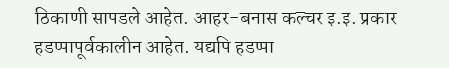ठिकाणी सापडले आहेत. आहर-बनास कल्चर इ.इ. प्रकार हडप्पापूर्वकालीन आहेत. यद्यपि हडप्पा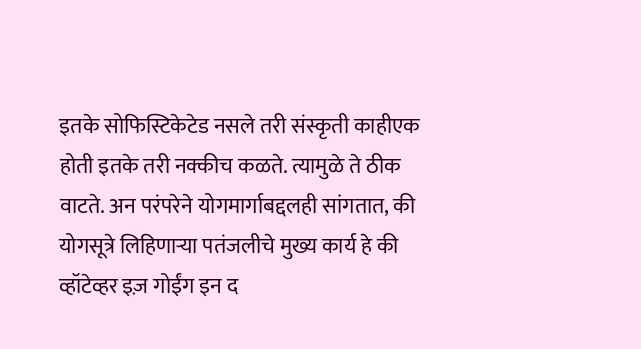इतके सोफिस्टिकेटेड नसले तरी संस्कृती काहीएक होती इतके तरी नक्कीच कळते. त्यामुळे ते ठीक वाटते. अन परंपरेने योगमार्गाबद्दलही सांगतात, की योगसूत्रे लिहिणार्‍या पतंजलीचे मुख्य कार्य हे की व्हॉटेव्हर इज़ गोईंग इन द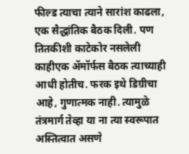फील्ड त्याचा त्याने सारांश काढला, एक सैद्धांतिक बैठक दिली. पण तितकीशी काटेकोर नसलेली काहीएक अ‍ॅमॉर्फस बैठक त्याच्याही आधी होतीच. फरक इथे डिग्रीचा आहे, गुणात्मक नाही. त्यामुळे तंत्रमार्ग तेव्हा या ना त्या स्वरूपात अस्तित्वात असणे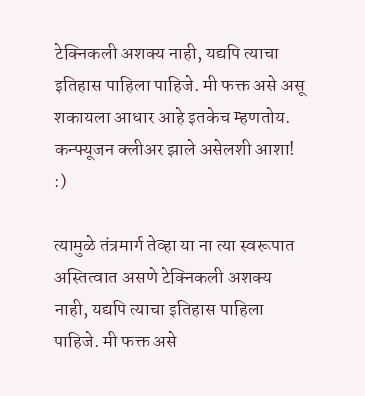टेक्निकली अशक्य नाही, यद्यपि त्याचा इतिहास पाहिला पाहिजे. मी फक्त असे असू शकायला आधार आहे इतकेच म्हणतोय. कन्फ्यूजन क्लीअर झाले असेलशी आशा! :)

त्यामुळे तंत्रमार्ग तेव्हा या ना त्या स्वरूपात अस्तित्वात असणे टेक्निकली अशक्य नाही, यद्यपि त्याचा इतिहास पाहिला पाहिजे. मी फक्त असे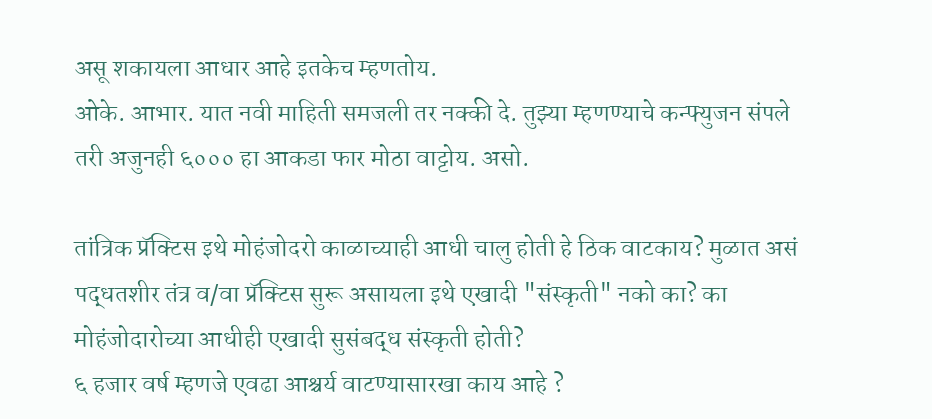असू शकायला आधार आहे इतकेच म्हणतोय.
ओके. आभार. यात नवी माहिती समजली तर नक्की दे. तुझ्या म्हणण्याचे कन्फ्युजन संपले तरी अजुनही ६००० हा आकडा फार मोठा वाट्टोय. असो.

तांत्रिक प्रॅक्टिस इथे मोहंजोदरो काळाच्याही आधी चालु होती हे ठिक वाटकाय? मुळात असं पद्धतशीर तंत्र व/वा प्रॅक्टिस सुरू असायला इथे एखादी "संस्कृती" नको का? का मोहंजोदारोच्या आधीही एखादी सुसंबद्ध संस्कृती होती?
६ हजार वर्ष म्हणजे एवढा आश्चर्य वाटण्यासारखा काय आहे ?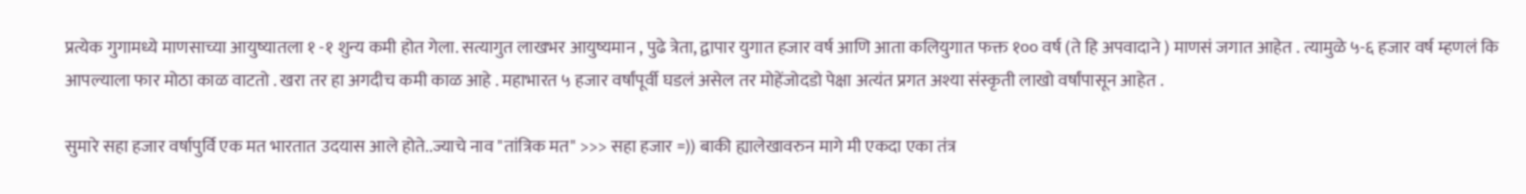प्रत्येक गुगामध्ये माणसाच्या आयुष्यातला १ -१ शुन्य कमी होत गेला. सत्यागुत लाखभर आयुष्यमान , पुढे त्रेता, द्वापार युगात हजार वर्ष आणि आता कलियुगात फक्त १०० वर्ष (ते हि अपवादाने ) माणसं जगात आहेत . त्यामुळे ५-६ हजार वर्ष म्हणलं कि आपल्याला फार मोठा काळ वाटतो . खरा तर हा अगदीच कमी काळ आहे . महाभारत ५ हजार वर्षांपूर्वी घडलं असेल तर मोहेंजोदडो पेक्षा अत्यंत प्रगत अश्या संस्कृती लाखो वर्षांपासून आहेत .

सुमारे सहा हजार वर्षापुर्वि एक मत भारतात उदयास आले होते..ज्याचे नाव "तांत्रिक मत" >>> सहा हजार =)) बाकी ह्यालेखावरुन मागे मी एकदा एका तंत्र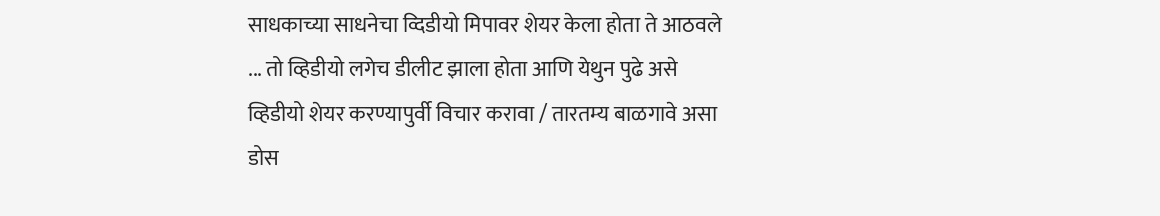साधकाच्या साधनेचा व्दिडीयो मिपावर शेयर केला होता ते आठवले ... तो व्हिडीयो लगेच डीलीट झाला होता आणि येथुन पुढे असे व्हिडीयो शेयर करण्यापुर्वी विचार करावा / तारतम्य बाळगावे असा डोस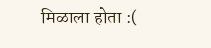मिळाला होता :(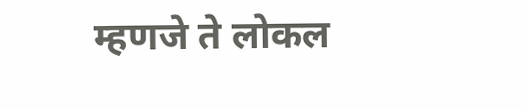म्हणजे ते लोकल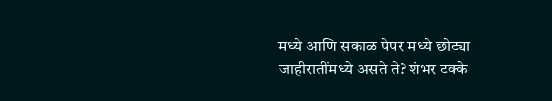मध्ये आणि सकाळ पेपर मध्ये छोट्या जाहीरातींमध्ये असते ते? शंभर टक्के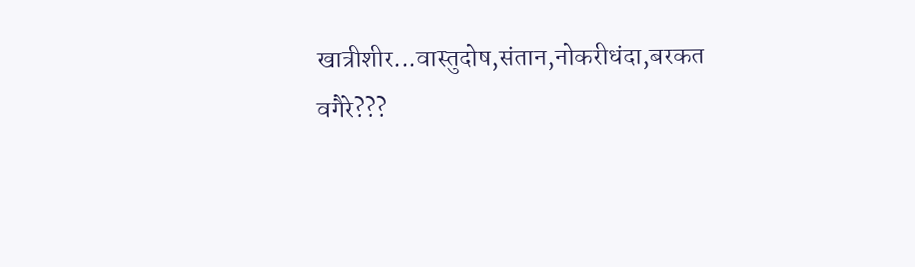खात्रीशीर...वास्तुदोष,संतान,नोकरीधंदा,बरकत वगैरे???